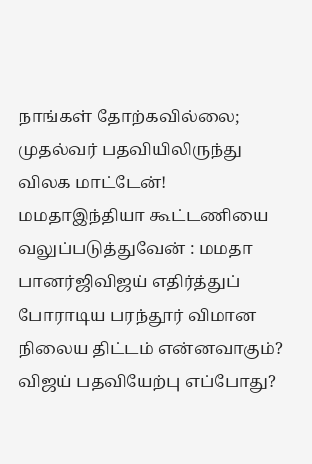நாங்கள் தோற்கவில்லை; முதல்வர் பதவியிலிருந்து விலக மாட்டேன்! மமதாஇந்தியா கூட்டணியை வலுப்படுத்துவேன் : மமதா பானர்ஜிவிஜய் எதிர்த்துப் போராடிய பரந்தூர் விமான நிலைய திட்டம் என்னவாகும்? விஜய் பதவியேற்பு எப்போது?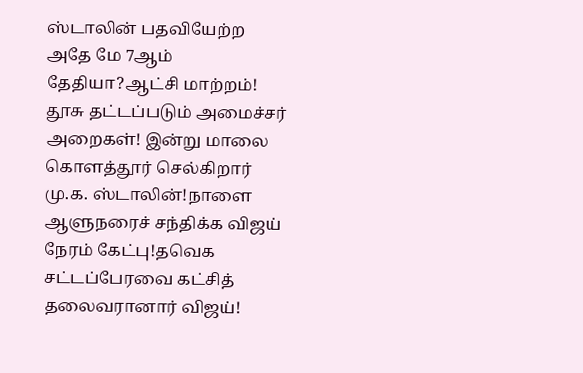ஸ்டாலின் பதவியேற்ற அதே மே 7ஆம் தேதியா?ஆட்சி மாற்றம்! தூசு தட்டப்படும் அமைச்சர் அறைகள்! இன்று மாலை கொளத்தூர் செல்கிறார் மு.க. ஸ்டாலின்!நாளை ஆளுநரைச் சந்திக்க விஜய் நேரம் கேட்பு!தவெக சட்டப்பேரவை கட்சித் தலைவரானார் விஜய்!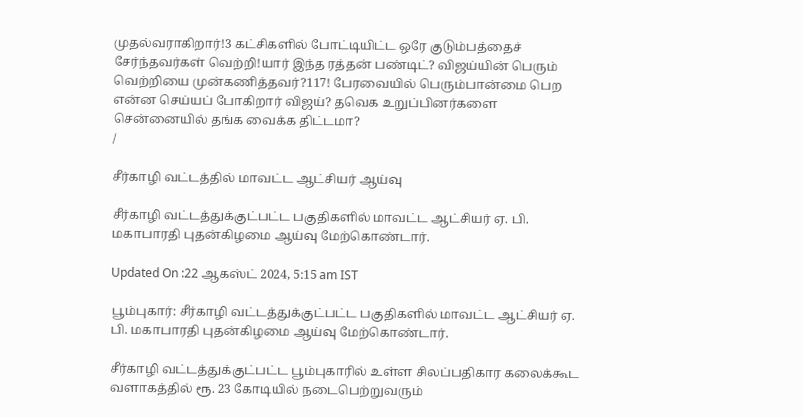முதல்வராகிறார்!3 கட்சிகளில் போட்டியிட்ட ஒரே குடும்பத்தைச் சேர்ந்தவர்கள் வெற்றி!யார் இந்த ரத்தன் பண்டிட்? விஜய்யின் பெரும் வெற்றியை முன்கணித்தவர்?117! பேரவையில் பெரும்பான்மை பெற என்ன செய்யப் போகிறார் விஜய்? தவெக உறுப்பினர்களை சென்னையில் தங்க வைக்க திட்டமா?
/

சீர்காழி வட்டத்தில் மாவட்ட ஆட்சியர் ஆய்வு

சீர்காழி வட்டத்துக்குட்பட்ட பகுதிகளில் மாவட்ட ஆட்சியர் ஏ. பி. மகாபாரதி புதன்கிழமை ஆய்வு மேற்கொண்டார்.

Updated On :22 ஆகஸ்ட் 2024, 5:15 am IST

பூம்புகார்: சீர்காழி வட்டத்துக்குட்பட்ட பகுதிகளில் மாவட்ட ஆட்சியர் ஏ. பி. மகாபாரதி புதன்கிழமை ஆய்வு மேற்கொண்டார்.

சீர்காழி வட்டத்துக்குட்பட்ட பூம்புகாரில் உள்ள சிலப்பதிகார கலைக்கூட வளாகத்தில் ரூ. 23 கோடியில் நடைபெற்றுவரும்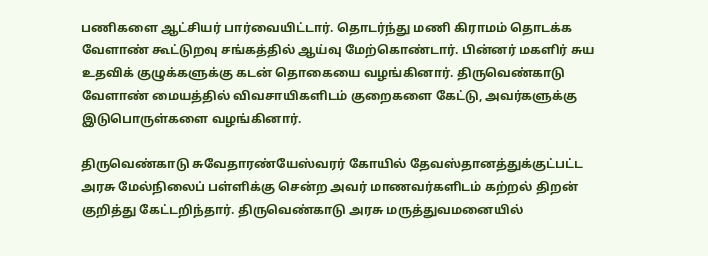பணிகளை ஆட்சியர் பார்வையிட்டார். தொடர்ந்து மணி கிராமம் தொடக்க வேளாண் கூட்டுறவு சங்கத்தில் ஆய்வு மேற்கொண்டார். பின்னர் மகளிர் சுய உதவிக் குழுக்களுக்கு கடன் தொகையை வழங்கினார். திருவெண்காடு வேளாண் மையத்தில் விவசாயிகளிடம் குறைகளை கேட்டு, அவர்களுக்கு இடுபொருள்களை வழங்கினார்.

திருவெண்காடு சுவேதாரண்யேஸ்வரர் கோயில் தேவஸ்தானத்துக்குட்பட்ட அரசு மேல்நிலைப் பள்ளிக்கு சென்ற அவர் மாணவர்களிடம் கற்றல் திறன் குறித்து கேட்டறிந்தார். திருவெண்காடு அரசு மருத்துவமனையில்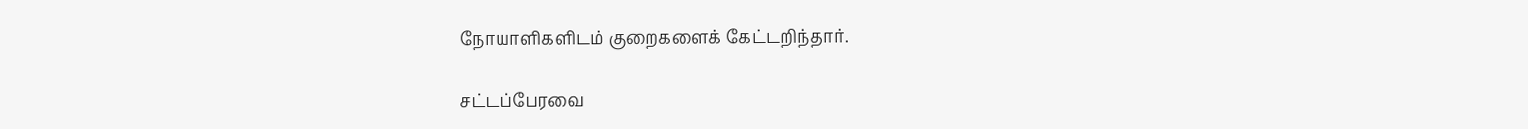நோயாளிகளிடம் குறைகளைக் கேட்டறிந்தார்.

சட்டப்பேரவை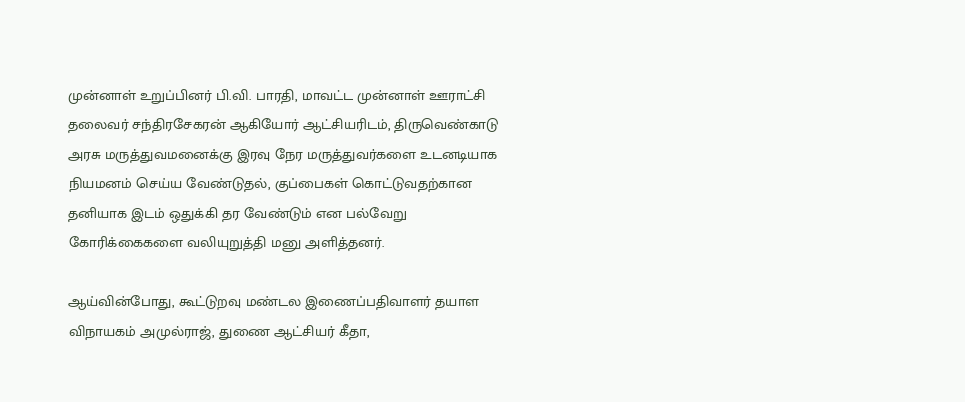முன்னாள் உறுப்பினர் பி.வி. பாரதி, மாவட்ட முன்னாள் ஊராட்சி தலைவர் சந்திரசேகரன் ஆகியோர் ஆட்சியரிடம், திருவெண்காடு அரசு மருத்துவமனைக்கு இரவு நேர மருத்துவர்களை உடனடியாக நியமனம் செய்ய வேண்டுதல், குப்பைகள் கொட்டுவதற்கான தனியாக இடம் ஒதுக்கி தர வேண்டும் என பல்வேறு கோரிக்கைகளை வலியுறுத்தி மனு அளித்தனர்.

ஆய்வின்போது, கூட்டுறவு மண்டல இணைப்பதிவாளர் தயாள விநாயகம் அமுல்ராஜ், துணை ஆட்சியர் கீதா,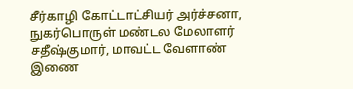சீர்காழி கோட்டாட்சியர் அர்ச்சனா, நுகர்பொருள் மண்டல மேலாளர் சதீஷ்குமார், மாவட்ட வேளாண் இணை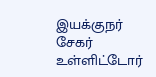இயக்குநர் சேகர் உள்ளிட்டோர்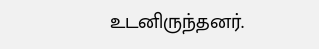உடனிருந்தனர்.